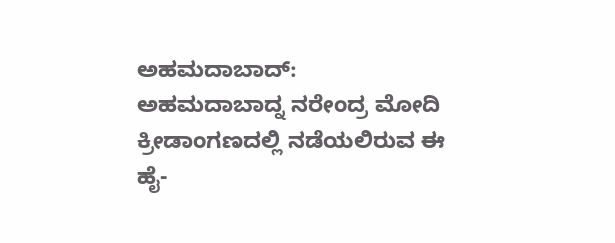ಅಹಮದಾಬಾದ್: ಅಹಮದಾಬಾದ್ನ ನರೇಂದ್ರ ಮೋದಿ ಕ್ರೀಡಾಂಗಣದಲ್ಲಿ ನಡೆಯಲಿರುವ ಈ ಹೈ-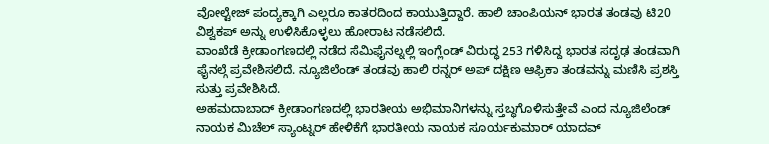ವೋಲ್ಟೇಜ್ ಪಂದ್ಯಕ್ಕಾಗಿ ಎಲ್ಲರೂ ಕಾತರದಿಂದ ಕಾಯುತ್ತಿದ್ದಾರೆ. ಹಾಲಿ ಚಾಂಪಿಯನ್ ಭಾರತ ತಂಡವು ಟಿ20 ವಿಶ್ವಕಪ್ ಅನ್ನು ಉಳಿಸಿಕೊಳ್ಳಲು ಹೋರಾಟ ನಡೆಸಲಿದೆ.
ವಾಂಖೆಡೆ ಕ್ರೀಡಾಂಗಣದಲ್ಲಿ ನಡೆದ ಸೆಮಿಫೈನಲ್ನಲ್ಲಿ ಇಂಗ್ಲೆಂಡ್ ವಿರುದ್ಧ 253 ಗಳಿಸಿದ್ದ ಭಾರತ ಸದೃಢ ತಂಡವಾಗಿ ಫೈನಲ್ಗೆ ಪ್ರವೇಶಿಸಲಿದೆ. ನ್ಯೂಜಿಲೆಂಡ್ ತಂಡವು ಹಾಲಿ ರನ್ನರ್ ಅಪ್ ದಕ್ಷಿಣ ಆಫ್ರಿಕಾ ತಂಡವನ್ನು ಮಣಿಸಿ ಪ್ರಶಸ್ತಿ ಸುತ್ತು ಪ್ರವೇಶಿಸಿದೆ.
ಅಹಮದಾಬಾದ್ ಕ್ರೀಡಾಂಗಣದಲ್ಲಿ ಭಾರತೀಯ ಅಭಿಮಾನಿಗಳನ್ನು ಸ್ತಬ್ಧಗೊಳಿಸುತ್ತೇವೆ ಎಂದ ನ್ಯೂಜಿಲೆಂಡ್ ನಾಯಕ ಮಿಚೆಲ್ ಸ್ಯಾಂಟ್ನರ್ ಹೇಳಿಕೆಗೆ ಭಾರತೀಯ ನಾಯಕ ಸೂರ್ಯಕುಮಾರ್ ಯಾದವ್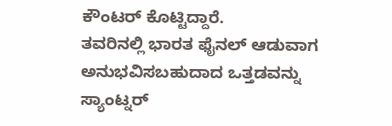ಕೌಂಟರ್ ಕೊಟ್ಟಿದ್ದಾರೆ.
ತವರಿನಲ್ಲಿ ಭಾರತ ಫೈನಲ್ ಆಡುವಾಗ ಅನುಭವಿಸಬಹುದಾದ ಒತ್ತಡವನ್ನು ಸ್ಯಾಂಟ್ನರ್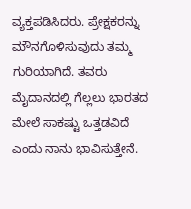ವ್ಯಕ್ತಪಡಿಸಿದರು. ಪ್ರೇಕ್ಷಕರನ್ನು ಮೌನಗೊಳಿಸುವುದು ತಮ್ಮ ಗುರಿಯಾಗಿದೆ. ತವರು ಮೈದಾನದಲ್ಲಿ ಗೆಲ್ಲಲು ಭಾರತದ ಮೇಲೆ ಸಾಕಷ್ಟು ಒತ್ತಡವಿದೆ ಎಂದು ನಾನು ಭಾವಿಸುತ್ತೇನೆ.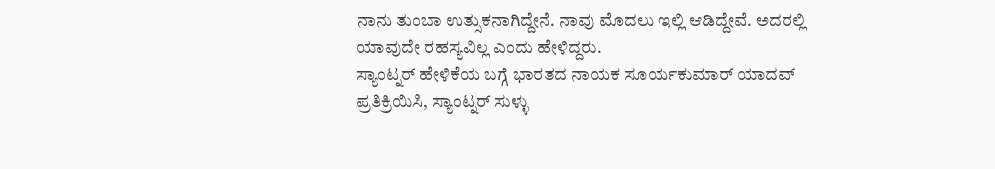ನಾನು ತುಂಬಾ ಉತ್ಸುಕನಾಗಿದ್ದೇನೆ. ನಾವು ಮೊದಲು ಇಲ್ಲಿ ಆಡಿದ್ದೇವೆ. ಅದರಲ್ಲಿ ಯಾವುದೇ ರಹಸ್ಯವಿಲ್ಲ ಎಂದು ಹೇಳಿದ್ದರು.
ಸ್ಯಾಂಟ್ನರ್ ಹೇಳಿಕೆಯ ಬಗ್ಗೆ ಭಾರತದ ನಾಯಕ ಸೂರ್ಯಕುಮಾರ್ ಯಾದವ್ ಪ್ರತಿಕ್ರಿಯಿಸಿ, ಸ್ಯಾಂಟ್ನರ್ ಸುಳ್ಳು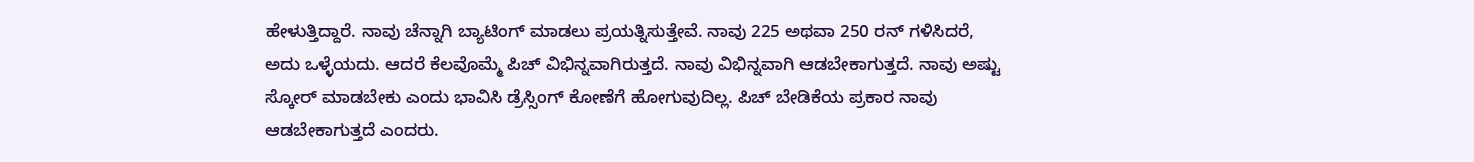ಹೇಳುತ್ತಿದ್ದಾರೆ. ನಾವು ಚೆನ್ನಾಗಿ ಬ್ಯಾಟಿಂಗ್ ಮಾಡಲು ಪ್ರಯತ್ನಿಸುತ್ತೇವೆ. ನಾವು 225 ಅಥವಾ 250 ರನ್ ಗಳಿಸಿದರೆ, ಅದು ಒಳ್ಳೆಯದು. ಆದರೆ ಕೆಲವೊಮ್ಮೆ ಪಿಚ್ ವಿಭಿನ್ನವಾಗಿರುತ್ತದೆ. ನಾವು ವಿಭಿನ್ನವಾಗಿ ಆಡಬೇಕಾಗುತ್ತದೆ. ನಾವು ಅಷ್ಟು ಸ್ಕೋರ್ ಮಾಡಬೇಕು ಎಂದು ಭಾವಿಸಿ ಡ್ರೆಸ್ಸಿಂಗ್ ಕೋಣೆಗೆ ಹೋಗುವುದಿಲ್ಲ. ಪಿಚ್ ಬೇಡಿಕೆಯ ಪ್ರಕಾರ ನಾವು ಆಡಬೇಕಾಗುತ್ತದೆ ಎಂದರು.